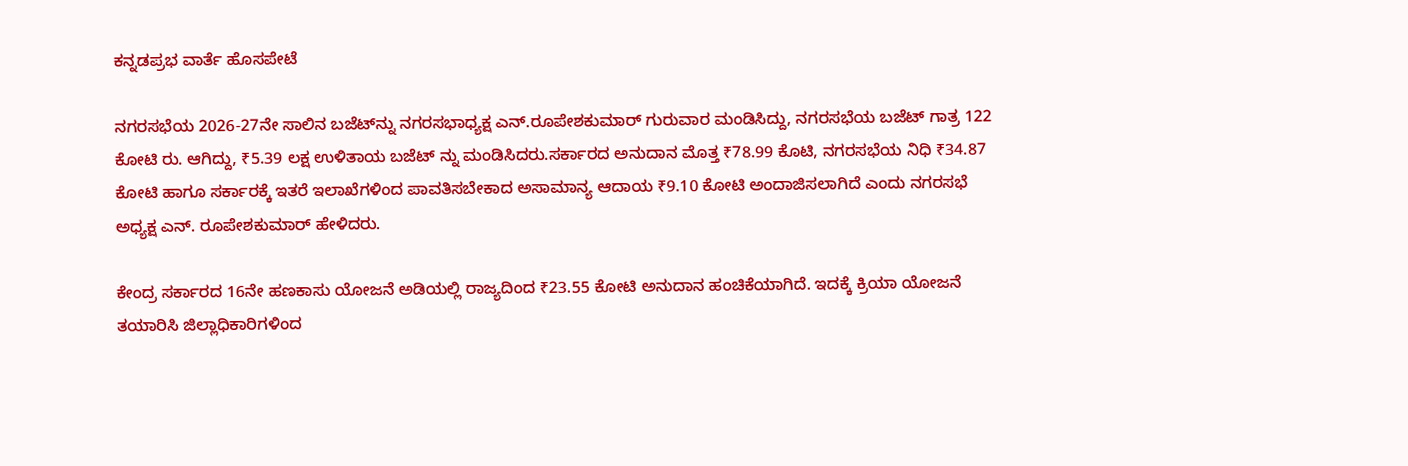ಕನ್ನಡಪ್ರಭ ವಾರ್ತೆ ಹೊಸಪೇಟೆ

ನಗರಸಭೆಯ 2026-27ನೇ ಸಾಲಿನ ಬಜೆಟ್‌ನ್ನು ನಗರಸಭಾಧ್ಯಕ್ಷ ಎನ್.ರೂಪೇಶಕುಮಾರ್‌ ಗುರುವಾರ ಮಂಡಿಸಿದ್ದು, ನಗರಸಭೆಯ ಬಜೆಟ್‌ ಗಾತ್ರ 122 ಕೋಟಿ ರು. ಆಗಿದ್ದು, ₹5.39 ಲಕ್ಷ ಉಳಿತಾಯ ಬಜೆಟ್ ನ್ನು ಮಂಡಿಸಿದರು.ಸರ್ಕಾರದ ಅನುದಾನ ಮೊತ್ತ ₹78.99 ಕೊಟಿ, ನಗರಸಭೆಯ ನಿಧಿ ₹34.87 ಕೋಟಿ ಹಾಗೂ ಸರ್ಕಾರಕ್ಕೆ ಇತರೆ ಇಲಾಖೆಗಳಿಂದ ಪಾವತಿಸಬೇಕಾದ ಅಸಾಮಾನ್ಯ ಆದಾಯ ₹9.10 ಕೋಟಿ ಅಂದಾಜಿಸಲಾಗಿದೆ ಎಂದು ನಗರಸಭೆ ಅಧ್ಯಕ್ಷ ಎನ್‌. ರೂಪೇಶಕುಮಾರ್‌ ಹೇಳಿದರು.

ಕೇಂದ್ರ ಸರ್ಕಾರದ 16ನೇ ಹಣಕಾಸು ಯೋಜನೆ ಅಡಿಯಲ್ಲಿ ರಾಜ್ಯದಿಂದ ₹23.55 ಕೋಟಿ ಅನುದಾನ ಹಂಚಿಕೆಯಾಗಿದೆ. ಇದಕ್ಕೆ ಕ್ರಿಯಾ ಯೋಜನೆ ತಯಾರಿಸಿ ಜಿಲ್ಲಾಧಿಕಾರಿಗಳಿಂದ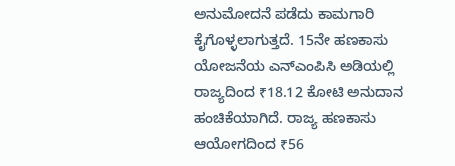ಅನುಮೋದನೆ ಪಡೆದು ಕಾಮಗಾರಿ ಕೈಗೊಳ್ಳಲಾಗುತ್ತದೆ. 15ನೇ ಹಣಕಾಸು ಯೋಜನೆಯ ಎನ್‌ಎಂಪಿಸಿ ಅಡಿಯಲ್ಲಿ ರಾಜ್ಯದಿಂದ ₹18.12 ಕೋಟಿ ಅನುದಾನ ಹಂಚಿಕೆಯಾಗಿದೆ. ರಾಜ್ಯ ಹಣಕಾಸು ಆಯೋಗದಿಂದ ₹56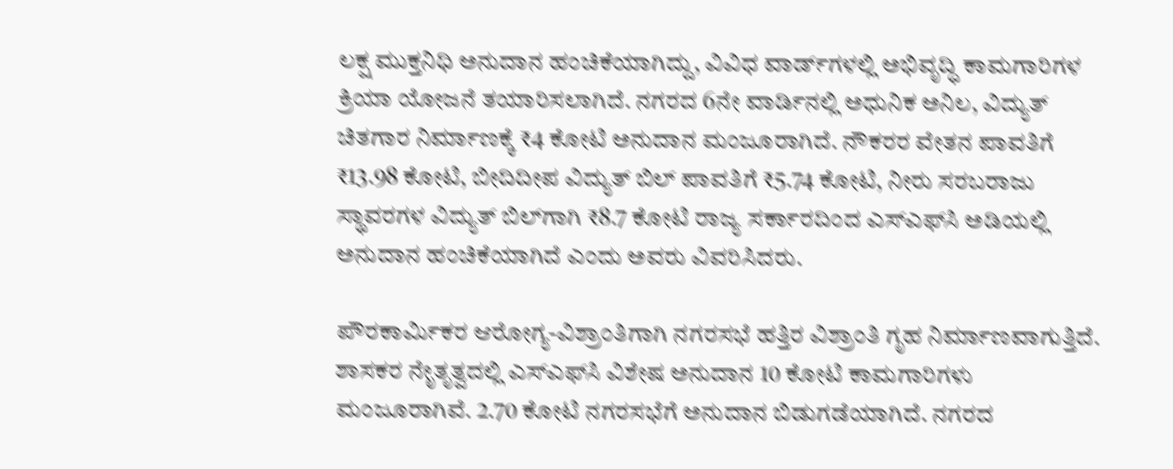ಲಕ್ಷ ಮುಕ್ತನಿಧಿ ಅನುದಾನ ಹಂಚಿಕೆಯಾಗಿದ್ದು, ವಿವಿಧ ವಾರ್ಡ್‌ಗಳಲ್ಲಿ ಅಭಿವೃದ್ಧಿ ಕಾಮಗಾರಿಗಳ ಕ್ರಿಯಾ ಯೋಜನೆ ತಯಾರಿಸಲಾಗಿದೆ. ನಗರದ 6ನೇ ವಾರ್ಡಿನಲ್ಲಿ ಅಧುನಿಕ ಅನಿಲ, ವಿದ್ಯುತ್‌ ಚಿತಗಾರ ನಿರ್ಮಾಣಕ್ಕೆ ₹4 ಕೋಟಿ ಅನುದಾನ ಮಂಜೂರಾಗಿದೆ. ನೌಕರರ ವೇತನ ಪಾವತಿಗೆ ₹13.98 ಕೋಟಿ, ಬೀದಿದೀಪ ವಿದ್ಯುತ್‌ ಬಿಲ್‌ ಪಾವತಿಗೆ ₹5.74 ಕೋಟಿ, ನೀರು ಸರಬರಾಜು ಸ್ಥಾವರಗಳ ವಿದ್ಯುತ್‌ ಬಿಲ್‌ಗಾಗಿ ₹8.7 ಕೋಟಿ ರಾಜ್ಯ ಸರ್ಕಾರದಿಂದ ಎಸ್‌ಎಫ್‌ಸಿ ಅಡಿಯಲ್ಲಿ ಅನುದಾನ ಹಂಚಿಕೆಯಾಗಿದೆ ಎಂದು ಅವರು ವಿವರಿಸಿದರು.

ಪೌರಕಾರ್ಮಿಕರ ಆರೋಗ್ಯ-ವಿಶ್ರಾಂತಿಗಾಗಿ ನಗರಸಭೆ ಹತ್ತಿರ ವಿಶ್ರಾಂತಿ ಗೃಹ ನಿರ್ಮಾಣವಾಗುತ್ತಿದೆ. ಶಾಸಕರ ನೇೃತೃತ್ವದಲ್ಲಿ ಎಸ್‌ಎಫ್‌ಸಿ ವಿಶೇಷ ಅನುದಾನ 10 ಕೋಟಿ ಕಾಮಗಾರಿಗಳು ಮಂಜೂರಾಗಿವೆ. 2.70 ಕೋಟಿ ನಗರಸಭೆಗೆ ಅನುದಾನ ಬಿಡುಗಡೆಯಾಗಿದೆ. ನಗರದ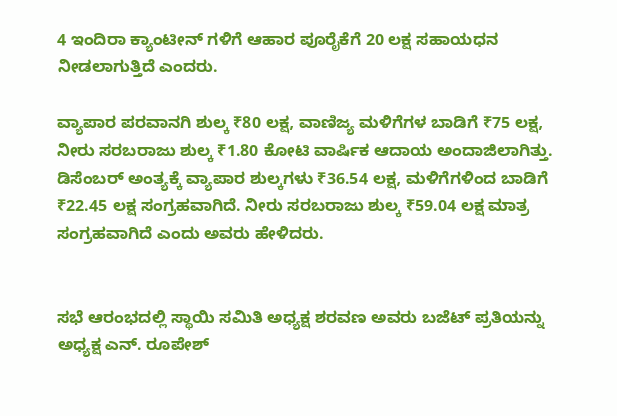4 ಇಂದಿರಾ ಕ್ಯಾಂಟೀನ್‌ ಗಳಿಗೆ ಆಹಾರ ಪೂರೈಕೆಗೆ 20 ಲಕ್ಷ ಸಹಾಯಧನ ನೀಡಲಾಗುತ್ತಿದೆ ಎಂದರು.

ವ್ಯಾಪಾರ ಪರವಾನಗಿ ಶುಲ್ಕ ₹80 ಲಕ್ಷ, ವಾಣಿಜ್ಯ ಮಳಿಗೆಗಳ ಬಾಡಿಗೆ ₹75 ಲಕ್ಷ, ನೀರು ಸರಬರಾಜು ಶುಲ್ಕ ₹1.80 ಕೋಟಿ ವಾರ್ಷಿಕ ಆದಾಯ ಅಂದಾಜಿಲಾಗಿತ್ತು. ಡಿಸೆಂಬರ್‌ ಅಂತ್ಯಕ್ಕೆ ವ್ಯಾಪಾರ ಶುಲ್ಕಗಳು ₹36.54 ಲಕ್ಷ, ಮಳಿಗೆಗಳಿಂದ ಬಾಡಿಗೆ ₹22.45 ಲಕ್ಷ ಸಂಗ್ರಹವಾಗಿದೆ. ನೀರು ಸರಬರಾಜು ಶುಲ್ಕ ₹59.04 ಲಕ್ಷ ಮಾತ್ರ ಸಂಗ್ರಹವಾಗಿದೆ ಎಂದು ಅವರು ಹೇಳಿದರು.


ಸಭೆ ಆರಂಭದಲ್ಲಿ ಸ್ಥಾಯಿ ಸಮಿತಿ ಅಧ್ಯಕ್ಷ ಶರವಣ ಅವರು ಬಜೆಟ್‌ ಪ್ರತಿಯನ್ನು ಅಧ್ಯಕ್ಷ ಎನ್‌. ರೂಪೇಶ್‌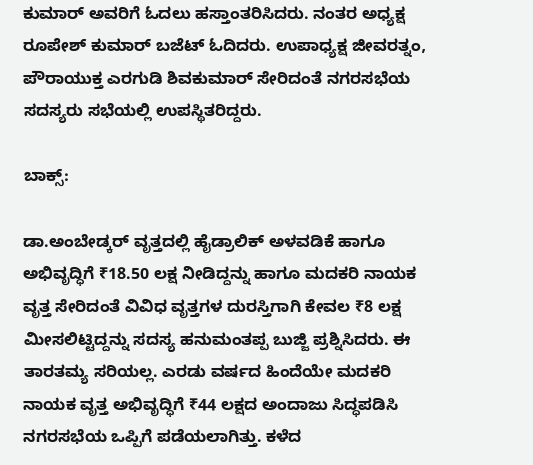ಕುಮಾರ್‌ ಅವರಿಗೆ ಓದಲು ಹಸ್ತಾಂತರಿಸಿದರು. ನಂತರ ಅಧ್ಯಕ್ಷ ರೂಪೇಶ್‌ ಕುಮಾರ್‌ ಬಜೆಟ್‌ ಓದಿದರು. ಉಪಾಧ್ಯಕ್ಷ ಜೀವರತ್ನಂ, ಪೌರಾಯುಕ್ತ ಎರಗುಡಿ ಶಿವಕುಮಾರ್ ಸೇರಿದಂತೆ ನಗರಸಭೆಯ ಸದಸ್ಯರು ಸಭೆಯಲ್ಲಿ ಉಪಸ್ಥಿತರಿದ್ದರು.

ಬಾಕ್ಸ್‌:

ಡಾ.ಅಂಬೇಡ್ಕರ್‌ ವೃತ್ತದಲ್ಲಿ ಹೈಡ್ರಾಲಿಕ್‌ ಅಳವಡಿಕೆ ಹಾಗೂ ಅಭಿವೃದ್ಧಿಗೆ ₹18.50 ಲಕ್ಷ ನೀಡಿದ್ದನ್ನು ಹಾಗೂ ಮದಕರಿ ನಾಯಕ ವೃತ್ತ ಸೇರಿದಂತೆ ವಿವಿಧ ವೃತ್ತಗಳ ದುರಸ್ತಿಗಾಗಿ ಕೇವಲ ₹8 ಲಕ್ಷ ಮೀಸಲಿಟ್ಟಿದ್ದನ್ನು ಸದಸ್ಯ ಹನುಮಂತಪ್ಪ ಬುಜ್ಜಿ ಪ್ರಶ್ನಿಸಿದರು. ಈ ತಾರತಮ್ಯ ಸರಿಯಲ್ಲ. ಎರಡು ವರ್ಷದ ಹಿಂದೆಯೇ ಮದಕರಿ ನಾಯಕ ವೃತ್ತ ಅಭಿವೃದ್ಧಿಗೆ ₹44 ಲಕ್ಷದ ಅಂದಾಜು ಸಿದ್ಧಪಡಿಸಿ ನಗರಸಭೆಯ ಒಪ್ಪಿಗೆ ಪಡೆಯಲಾಗಿತ್ತು. ಕಳೆದ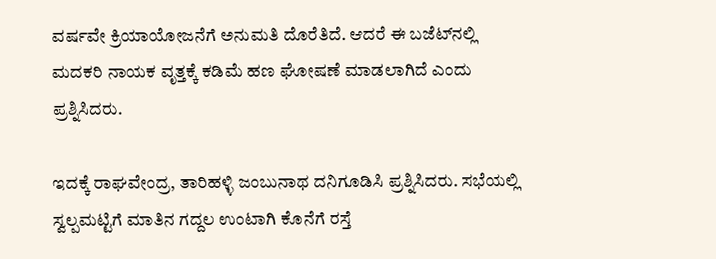ವರ್ಷವೇ ಕ್ರಿಯಾಯೋಜನೆಗೆ ಅನುಮತಿ ದೊರೆತಿದೆ. ಆದರೆ ಈ ಬಜೆಟ್‌ನಲ್ಲಿ ಮದಕರಿ ನಾಯಕ ವೃತ್ತಕ್ಕೆ ಕಡಿಮೆ ಹಣ ಘೋಷಣೆ ಮಾಡಲಾಗಿದೆ ಎಂದು ಪ್ರಶ್ನಿಸಿದರು.

ಇದಕ್ಕೆ ರಾಘವೇಂದ್ರ, ತಾರಿಹಳ್ಳಿ ಜಂಬುನಾಥ ದನಿಗೂಡಿಸಿ ಪ್ರಶ್ನಿಸಿದರು. ಸಭೆಯಲ್ಲಿ ಸ್ವಲ್ಪಮಟ್ಟಿಗೆ ಮಾತಿನ ಗದ್ದಲ ಉಂಟಾಗಿ ಕೊನೆಗೆ ರಸ್ತೆ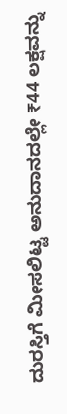ದುರಸ್ತಿಗೆ ಮೀಸಲಿಟ್ಟ ಅನುದಾನದಲ್ಲೇ ₹44 ಲಕ್ಷವನ್ನು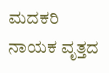ಮದಕರಿ ನಾಯಕ ವೃತ್ತದ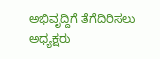ಅಭಿವೃದ್ದಿಗೆ ತೆಗೆದಿರಿಸಲು ಅಧ್ಯಕ್ಷರು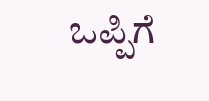ಒಪ್ಪಿಗೆ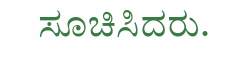ಸೂಚಿಸಿದರು.